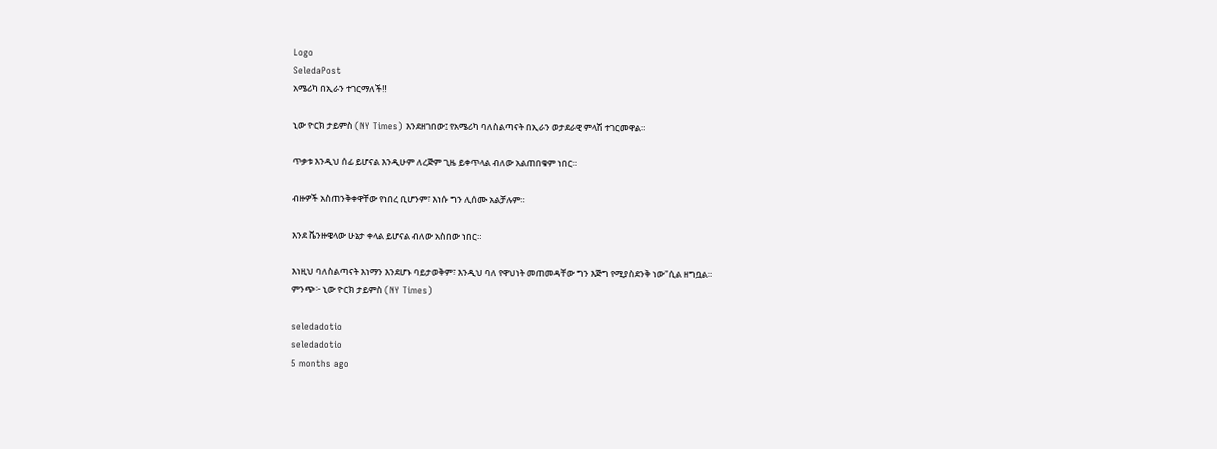Logo
SeledaPost
አሜሪካ በኢራን ተገርማለች‼

ኒው ዮርክ ታይምስ (NY Times) እንደዘገበው፤ የአሜሪካ ባለስልጣናት በኢራን ወታደራዊ ምላሽ ተገርመዋል።

ጥቃቱ እንዲህ ሰፊ ይሆናል እንዲሁም ለረጅም ጊዜ ይቀጥላል ብለው አልጠበቁም ነበር።

ብዙዎች አስጠንቅቀዋቸው የነበረ ቢሆንም፣ እነሱ ግን ሊሰሙ አልቻሉም።

እንደ ቬንዙዌላው ሁኔታ ቀላል ይሆናል ብለው አስበው ነበር።

እነዚህ ባለስልጣናት እነማን እንደሆኑ ባይታወቅም፣ እንዲህ ባለ የዋህነት መጠመዳቸው ግን እጅግ የሚያስደንቅ ነው"ሲል ዘግቧል።
ምንጭ፦ ኒው ዮርክ ታይምስ (NY Times)

seledadotio
seledadotio
5 months ago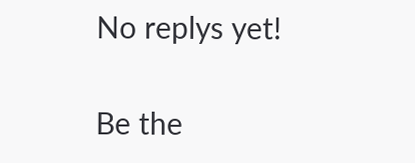No replys yet!

Be the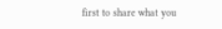first to share what you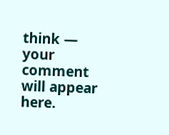think — your comment will appear here.